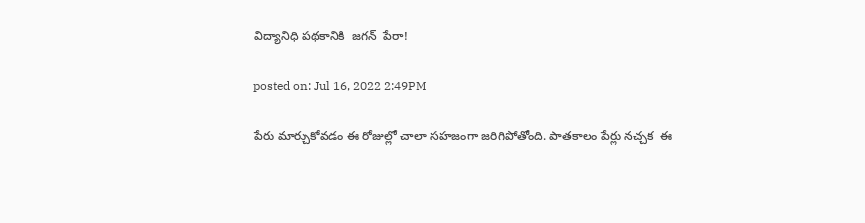విద్యానిధి ప‌థ‌కానికి  జ‌గ‌న్  పేరా!

posted on: Jul 16, 2022 2:49PM

పేరు మార్చుకోవ‌డం ఈ రోజుల్లో చాలా స‌హ‌జంగా జ‌రిగిపోతోంది. పాత‌కాలం పేర్లు న‌చ్చ‌క  ఈ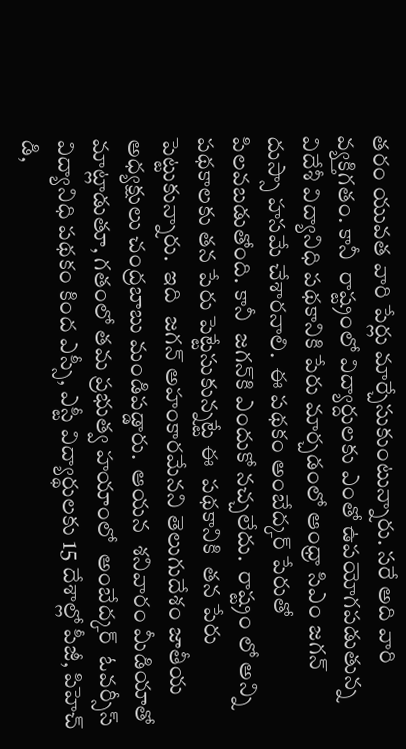త‌రం యువ‌త వారి పేర్లు మార్చేసుకుంటున్నారు. స‌రే అది వారి వ్య‌క్తిగ‌తం. కానీ  రాష్ట్రంలో విద్యార్దుల‌కు ఎంతో ఉప‌యోగ‌ప‌డుతున్న విదేశీ విద్యానిధి ప‌థ‌కానికి పేరు మార్చ‌డంలో ఆంధ్రా సిఎం జ‌గ‌న్  దుస్సా హ‌స‌మే చేశారనాలి.  ఈ ప‌థకం అంబేద్క‌ర్ పేరుతో పిల‌వ‌బ‌డుతోంది. కానీ  జ‌గ‌న్‌కి ఎందుకో న‌చ్చ‌లేదు.  రాష్ట్రం లో అన్ని ప‌థ‌కాల‌కు త‌న పేరు పెట్టేసుకున్న‌ట్టే ఈ  ప‌థ‌కానికి  త‌న పేరు పెట్టుకున్నారు.  ఇది  జ‌గ‌న్ అహంకార‌మేన‌ని తెలుగుదేశం జాతీయ అధ్య‌క్షులు చంద్ర‌బాబు మండిప‌డ్డారు.  ఆయ‌న  శ‌నివారం మీడియాతో మాట్లాడుతూ, గ‌తంలో త‌మ ప్ర‌భుత్వ హ‌యాంలో  అంబేద్కర్  ఓవర్సీస్ విద్యానిధి పథకం కింద ఎస్సీ, ఎస్టీ విద్యార్థులకు 15 దేశాల్లో పీజీ, పిహెచ్ డి,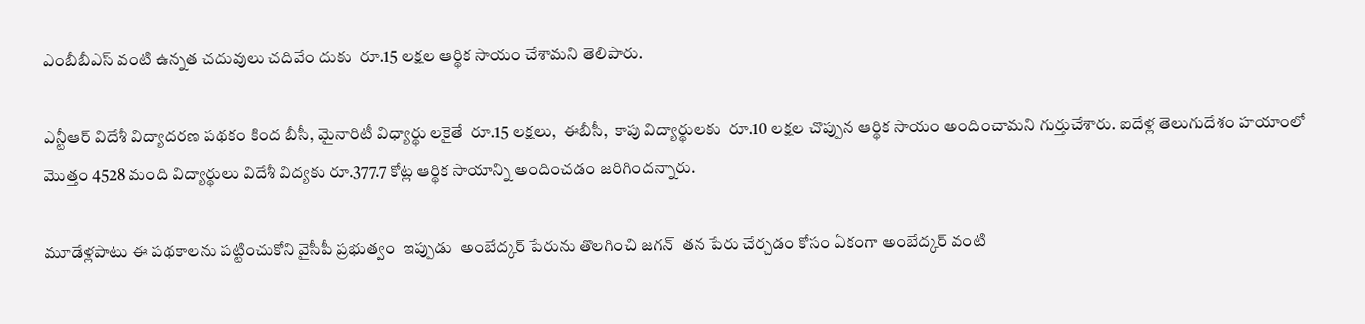ఎంబీబీఎస్ వంటి ఉన్నత చదువులు చదివేం దుకు  రూ.15 లక్షల ఆర్థిక సాయం చేశామని తెలిపారు.

ఎన్టీఆర్ విదేశీ విద్యాదరణ పథకం కింద బీసీ, మైనారిటీ విధ్యార్థు లకైతే  రూ.15 లక్షలు,  ఈబీసీ,  కాపు విద్యార్థుల‌కు  రూ.10 లక్షల చొప్పున ఆర్థిక సాయం అందించామని గుర్తుచేశారు. ఐదేళ్ల తెలుగుదేశం హయాంలో మొత్తం 4528 మంది విద్యార్థులు విదేశీ విద్యకు రూ.377.7 కోట్ల ఆర్థిక సాయాన్ని అందించడం జరిగిందన్నారు.

మూడేళ్లపాటు ఈ పథకాలను పట్టించుకోని వైసీపీ ప్రభుత్వం  ఇప్పుడు  అంబేద్కర్ పేరును తొలగించి జగన్  తన పేరు చేర్చడం కోసం ఏకంగా అంబేద్కర్ వంటి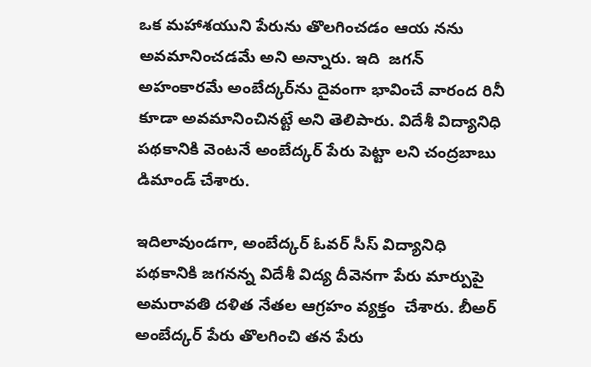ఒక మహాశయుని పేరును తొలగించడం ఆయ నను అవమానించడమే అని అన్నారు. ఇది  జగన్ అహంకారమే అంబేద్కర్‌ను దైవంగా భావించే వారంద రినీ కూడా అవమానించినట్టే అని తెలిపారు. విదేశీ విద్యానిధి పథకానికి వెంటనే అంబేద్కర్ పేరు పెట్టా లని చంద్రబాబు డిమాండ్ చేశారు.

ఇదిలావుండ‌గా, అంబేద్కర్ ఓవర్ సీస్ విద్యానిధి పథకానికి జగనన్న విదేశీ విద్య దీవెనగా పేరు మార్పుపై అమరావతి దళిత నేతల ఆగ్రహం వ్యక్తం  చేశారు. బీఅర్ అంబేద్కర్ పేరు తొలగించి తన పేరు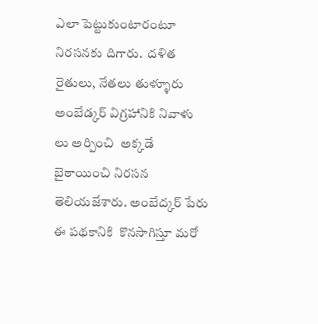ఎలా పెట్టుకుంటారంటూ నిరసనకు దిగారు.  దళిత రైతులు, నేతలు తుళ్ళూరు  అంబేడ్కర్ విగ్రహానికి నివాళు లు అర్పించి  అక్కడే  బైఠాయించి నిరసన తెలియజేశారు. అంబేద్కర్ పేరు ఈ పథకానికి  కొనసాగిస్తూ మరో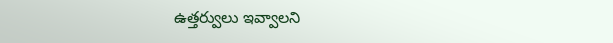ఉత్తర్వులు ఇవ్వాలని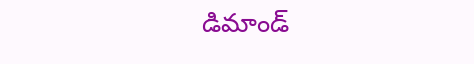డిమాండ్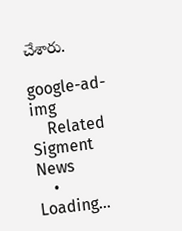చేశారు.

google-ad-img
    Related Sigment News
    • Loading...